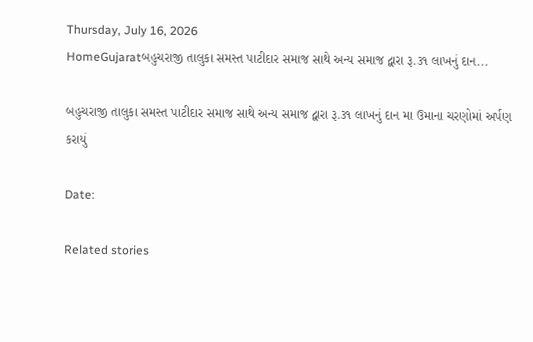Thursday, July 16, 2026
HomeGujaratબહુચરાજી તાલુકા સમસ્ત પાટીદાર સમાજ સાથે અન્ય સમાજ દ્વારા રૂ.૩૧ લાખનું દાન...

બહુચરાજી તાલુકા સમસ્ત પાટીદાર સમાજ સાથે અન્ય સમાજ દ્વારા રૂ.૩૧ લાખનું દાન મા ઉમાના ચરણોમાં અર્પણ કરાયું

Date:

Related stories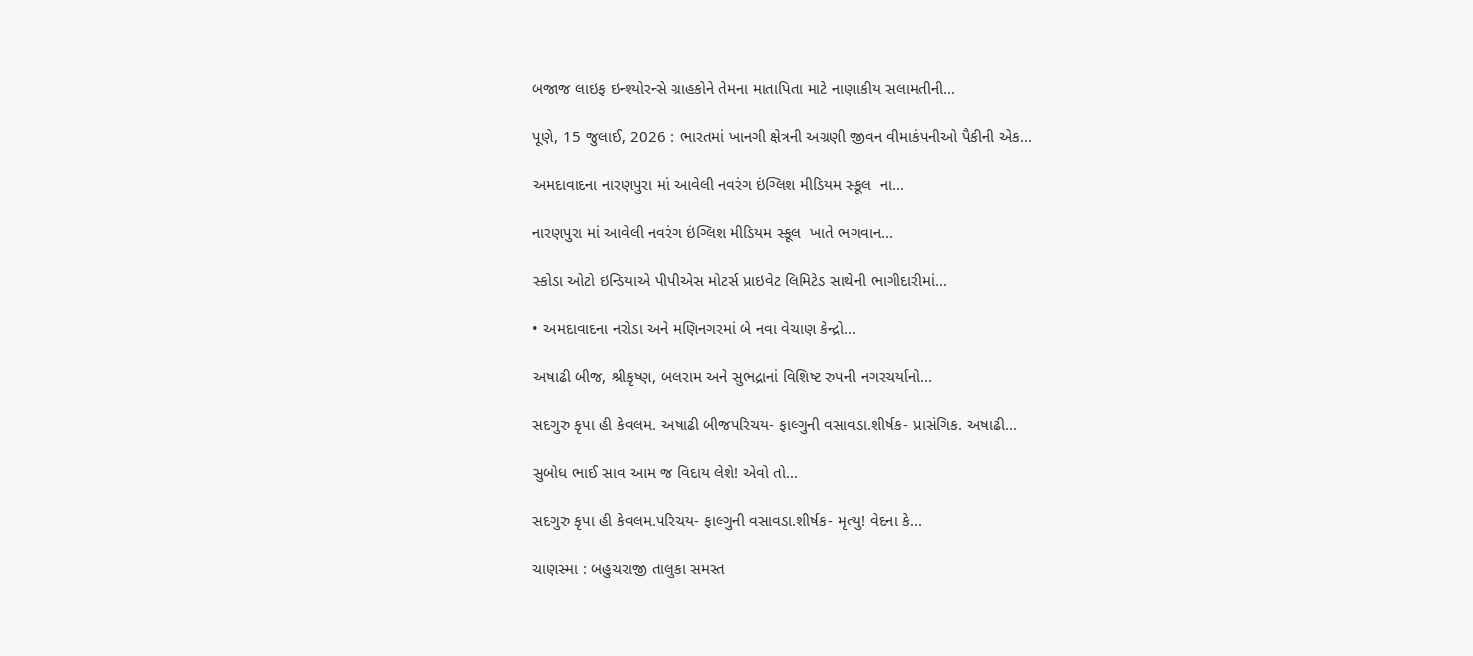બજાજ લાઇફ ઇન્શ્યોરન્સે ગ્રાહકોને તેમના માતાપિતા માટે નાણાકીય સલામતીની...

પૂણે, 15 જુલાઈ, 2026 : ભારતમાં ખાનગી ક્ષેત્રની અગ્રણી જીવન વીમાકંપનીઓ પૈકીની એક...

અમદાવાદના નારણપુરા માં આવેલી નવરંગ ઇંગ્લિશ મીડિયમ સ્કૂલ  ના...

નારણપુરા માં આવેલી નવરંગ ઇંગ્લિશ મીડિયમ સ્કૂલ  ખાતે ભગવાન...

સ્કોડા ઓટો ઇન્ડિયાએ પીપીએસ મોટર્સ પ્રાઇવેટ લિમિટેડ સાથેની ભાગીદારીમાં...

• અમદાવાદના નરોડા અને મણિનગરમાં બે નવા વેચાણ કેન્દ્રો...

અષાઢી બીજ, શ્રીકૃષ્ણ, બલરામ અને સુભદ્રાનાં વિશિષ્ટ રુપની નગરચર્યાનો...

સદગુરુ કૃપા હી કેવલમ. અષાઢી બીજપરિચય- ફાલ્ગુની વસાવડા.શીર્ષક- પ્રાસંગિક. અષાઢી...

સુબોધ ભાઈ સાવ આમ જ વિદાય લેશે! એવો તો...

સદગુરુ કૃપા હી કેવલમ.પરિચય- ફાલ્ગુની વસાવડા.શીર્ષક- મૃત્યુ! વેદના કે...

ચાણસ્મા : બહુચરાજી તાલુકા સમસ્ત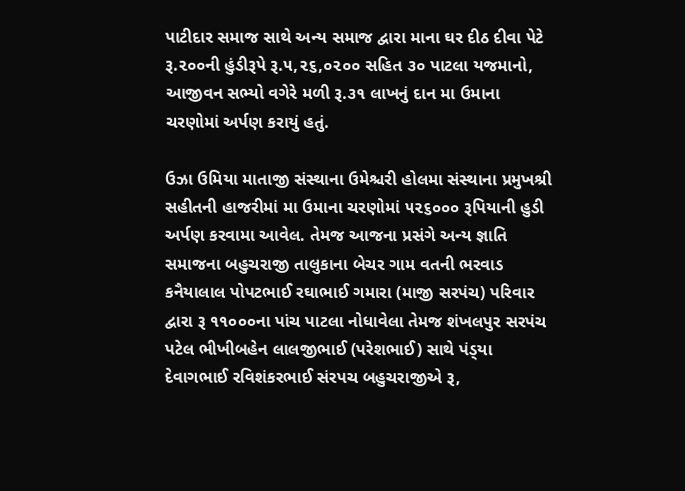પાટીદાર સમાજ સાથે અન્ય સમાજ દ્વારા માના ઘર દીઠ દીવા પેટે રૂ.૨૦૦ની હુંડીરૂપે રૂ.૫,૨૬,૦૨૦૦ સહિત ૩૦ પાટલા યજમાનો, આજીવન સભ્યો વગેરે મળી રૂ.૩૧ લાખનું દાન મા ઉમાના ચરણોમાં અર્પણ કરાયું હતું.

ઉઝા ઉમિયા માતાજી સંસ્થાના ઉમેશ્ચરી હોલમા સંસ્થાના પ્રમુખશ્રી સહીતની હાજરીમાં મા ઉમાના ચરણોમાં ૫૨૬૦૦૦ રૂપિયાની હુડી અર્પણ કરવામા આવેલ. તેમજ આજના પ્રસંગે અન્ય જ્ઞાતિ સમાજના બહુચરાજી તાલુકાના બેચર ગામ વતની ભરવાડ કનૈયાલાલ પોપટભાઈ રઘાભાઈ ગમારા (માજી સરપંચ) પરિવાર દ્વારા રૂ ૧૧૦૦૦ના પાંચ પાટલા નોધાવેલા તેમજ શંખલપુર સરપંચ પટેલ ભીખીબહેન લાલજીભાઈ (પરેશભાઈ) સાથે પંડ્‌યા દેવાગભાઈ રવિશંકરભાઈ સંરપચ બહુચરાજીએ રૂ,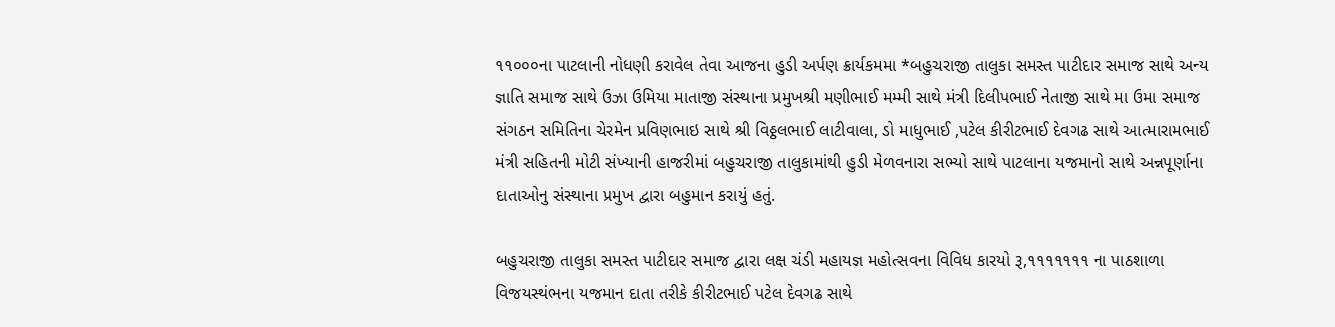૧૧૦૦૦ના પાટલાની નોધણી કરાવેલ તેવા આજના હુડી અર્પણ ક્રાર્યકમમા *બહુચરાજી તાલુકા સમસ્ત પાટીદાર સમાજ સાથે અન્ય જ્ઞાતિ સમાજ સાથે ઉઝા ઉમિયા માતાજી સંસ્થાના પ્રમુખશ્રી મણીભાઈ મમ્મી સાથે મંત્રી દિલીપભાઈ નેતાજી સાથે મા ઉમા સમાજ સંગઠન સમિતિના ચેરમેન પ્રવિણભાઇ સાથે શ્રી વિઠ્ઠલભાઈ લાટીવાલા, ડો માધુભાઈ ,પટેલ કીરીટભાઈ દેવગઢ સાથે આત્મારામભાઈ મંત્રી સહિતની મોટી સંખ્યાની હાજરીમાં બહુચરાજી તાલુકામાંથી હુડી મેળવનારા સભ્યો સાથે પાટલાના યજમાનો સાથે અન્નપૂર્ણાના દાતાઓનુ સંસ્થાના પ્રમુખ દ્વારા બહુમાન કરાયું હતું.

બહુચરાજી તાલુકા સમસ્ત પાટીદાર સમાજ દ્વારા લક્ષ ચંડી મહાયજ્ઞ મહોત્સવના વિવિધ કારયો રૂ,૧૧૧૧૧૧૧ ના પાઠશાળા વિજયસ્થંભના યજમાન દાતા તરીકે કીરીટભાઈ પટેલ દેવગઢ સાથે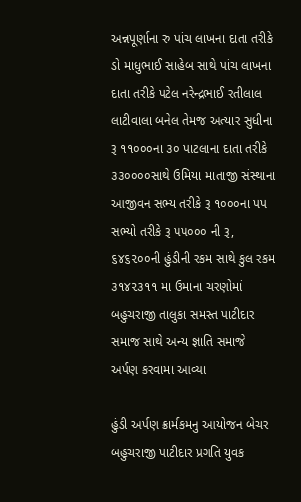અન્નપૂર્ણાના રુ પાંચ લાખના દાતા તરીકે ડો માધુભાઈ સાહેબ સાથે પાંચ લાખના દાતા તરીકે પટેલ નરેન્દ્રભાઈ રતીલાલ લાટીવાલા બનેલ તેમજ અત્યાર સુધીના રૂ ૧૧૦૦૦ના ૩૦ પાટલાના દાતા તરીકે ૩૩૦૦૦૦સાથે ઉમિયા માતાજી સંસ્થાના આજીવન સભ્ય તરીકે રૂ ૧૦૦૦ના પપ સભ્યો તરીકે રૂ ૫૫૦૦૦ ની રૂ, ૬૪૬૨૦૦ની હુંડીની રકમ સાથે કુલ રકમ ૩૧૪૨૩૧૧ મા ઉમાના ચરણોમાં બહુચરાજી તાલુકા સમસ્ત પાટીદાર સમાજ સાથે અન્ય જ્ઞાતિ સમાજે અર્પણ કરવામા આવ્યા

હુંડી અર્પણ ક્રાર્મકમનુ આયોજન બેચર બહુચરાજી પાટીદાર પ્રગતિ યુવક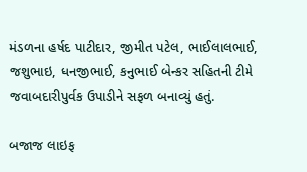મંડળના હર્ષદ પાટીદાર, જીમીત પટેલ, ભાઈલાલભાઈ, જશુભાઇ, ધનજીભાઈ, કનુભાઈ બેન્કર સહિતની ટીમે જવાબદારીપુર્વક ઉપાડીને સફળ બનાવ્યું હતું.

બજાજ લાઇફ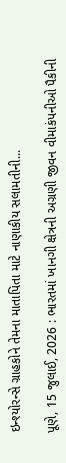ઇન્શ્યોરન્સે ગ્રાહકોને તેમના માતાપિતા માટે નાણાકીય સલામતીની...

પૂણે, 15 જુલાઈ, 2026 : ભારતમાં ખાનગી ક્ષેત્રની અગ્રણી જીવન વીમાકંપનીઓ પૈકીની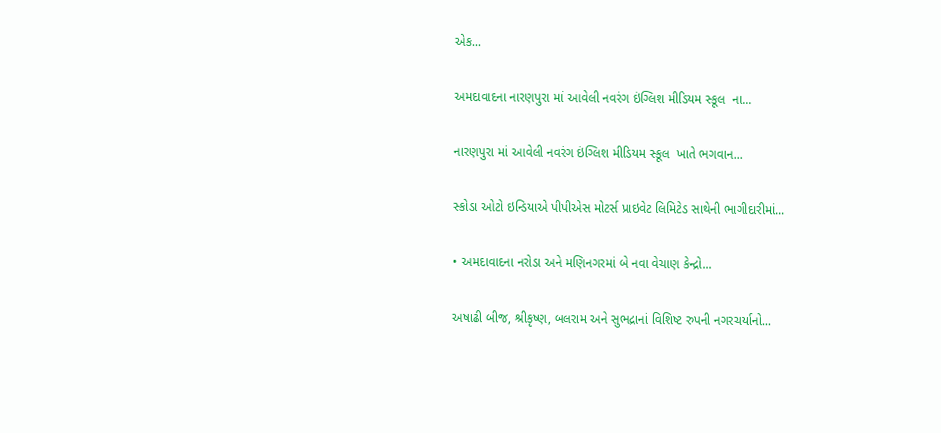એક...

અમદાવાદના નારણપુરા માં આવેલી નવરંગ ઇંગ્લિશ મીડિયમ સ્કૂલ  ના...

નારણપુરા માં આવેલી નવરંગ ઇંગ્લિશ મીડિયમ સ્કૂલ  ખાતે ભગવાન...

સ્કોડા ઓટો ઇન્ડિયાએ પીપીએસ મોટર્સ પ્રાઇવેટ લિમિટેડ સાથેની ભાગીદારીમાં...

• અમદાવાદના નરોડા અને મણિનગરમાં બે નવા વેચાણ કેન્દ્રો...

અષાઢી બીજ, શ્રીકૃષ્ણ, બલરામ અને સુભદ્રાનાં વિશિષ્ટ રુપની નગરચર્યાનો...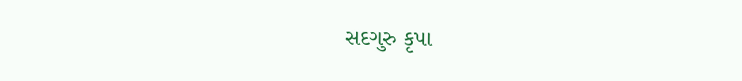સદગુરુ કૃપા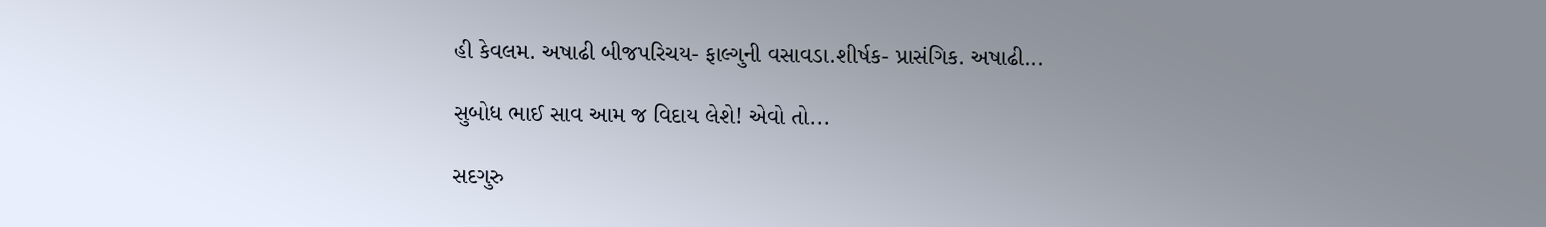હી કેવલમ. અષાઢી બીજપરિચય- ફાલ્ગુની વસાવડા.શીર્ષક- પ્રાસંગિક. અષાઢી...

સુબોધ ભાઈ સાવ આમ જ વિદાય લેશે! એવો તો...

સદગુરુ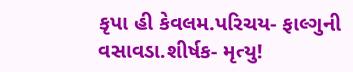કૃપા હી કેવલમ.પરિચય- ફાલ્ગુની વસાવડા.શીર્ષક- મૃત્યુ!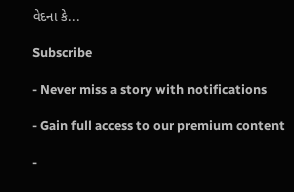વેદના કે...

Subscribe

- Never miss a story with notifications

- Gain full access to our premium content

-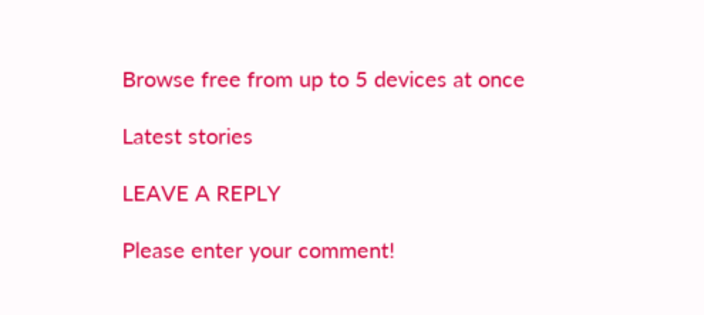Browse free from up to 5 devices at once

Latest stories

LEAVE A REPLY

Please enter your comment!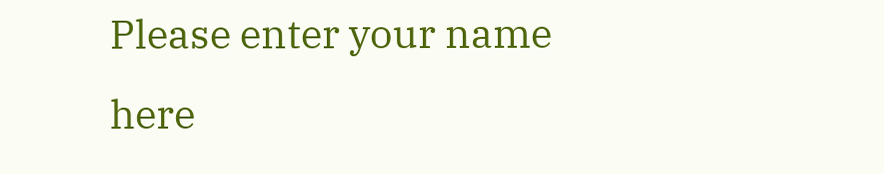Please enter your name here